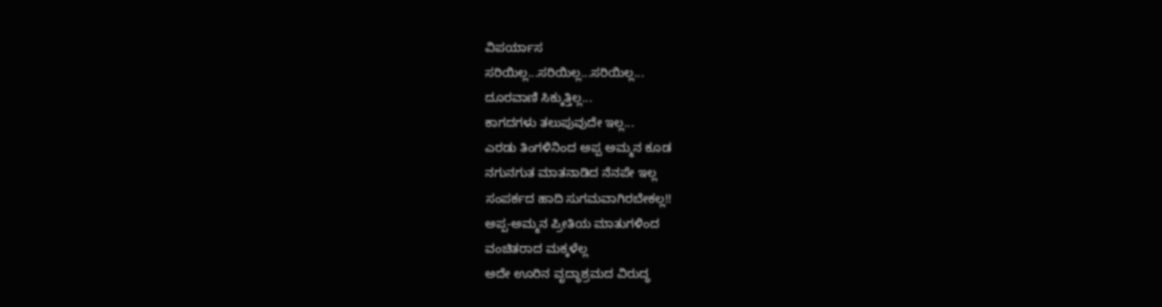ವಿಪರ್ಯಾಸ
ಸರಿಯಿಲ್ಲ...ಸರಿಯಿಲ್ಲ...ಸರಿಯಿಲ್ಲ...
ದೂರವಾಣಿ ಸಿಕ್ಕುತ್ತಿಲ್ಲ...
ಕಾಗದಗಳು ತಲುಪುವುದೇ ಇಲ್ಲ...
ಎರಡು ತಿಂಗಳಿನಿಂದ ಅಪ್ಪ ಅಮ್ಮನ ಕೂಡ
ನಗುನಗುತ ಮಾತನಾಡಿದ ನೆನಪೇ ಇಲ್ಲ
ಸಂಪರ್ಕದ ಹಾದಿ ಸುಗಮವಾಗಿರಬೇಕಲ್ಲ!!
ಅಪ್ಪ-ಅಮ್ಮನ ಪ್ರೀತಿಯ ಮಾತುಗಳಿಂದ
ವಂಚಿತರಾದ ಮಕ್ಕಳೆಲ್ಲ
ಅದೇ ಊರಿನ ವೃದ್ಧಾಶ್ರಮದ ವಿರುದ್ಧ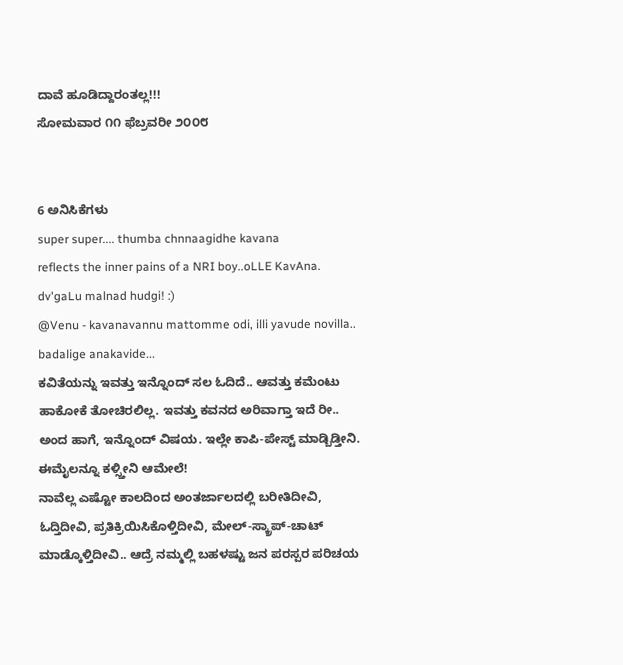ದಾವೆ ಹೂಡಿದ್ದಾರಂತಲ್ಲ!!!
ಸೋಮವಾರ ೧೧ ಫೆಬ್ರವರೀ ೨೦೦೮


6 ಅನಿಸಿಕೆಗಳು
super super.... thumba chnnaagidhe kavana
reflects the inner pains of a NRI boy..oLLE KavAna.
dv'gaLu malnad hudgi! :)
@Venu - kavanavannu mattomme odi, illi yavude novilla.. badalige anakavide...
ಕವಿತೆಯನ್ನು ಇವತ್ತು ಇನ್ನೊಂದ್ ಸಲ ಓದಿದೆ.. ಆವತ್ತು ಕಮೆಂಟು ಹಾಕೋಕೆ ತೋಚಿರಲಿಲ್ಲ. ಇವತ್ತು ಕವನದ ಅರಿವಾಗ್ತಾ ಇದೆ ರೀ..
ಅಂದ ಹಾಗೆ, ಇನ್ನೊಂದ್ ವಿಷಯ. ಇಲ್ಲೇ ಕಾಪಿ-ಪೇಸ್ಟ್ ಮಾಡ್ಬಿಡ್ತೀನಿ. ಈಮೈಲನ್ನೂ ಕಳ್ಸ್ತೀನಿ ಆಮೇಲೆ!
ನಾವೆಲ್ಲ ಎಷ್ಟೋ ಕಾಲದಿಂದ ಅಂತರ್ಜಾಲದಲ್ಲಿ ಬರೀತಿದೀವಿ, ಓದ್ತಿದೀವಿ, ಪ್ರತಿಕ್ರಿಯಿಸಿಕೊಳ್ತಿದೀವಿ, ಮೇಲ್-ಸ್ಕ್ರಾಪ್-ಚಾಟ್ ಮಾಡ್ಕೊಳ್ತಿದೀವಿ.. ಆದ್ರೆ ನಮ್ಮಲ್ಲಿ ಬಹಳಷ್ಟು ಜನ ಪರಸ್ಪರ ಪರಿಚಯ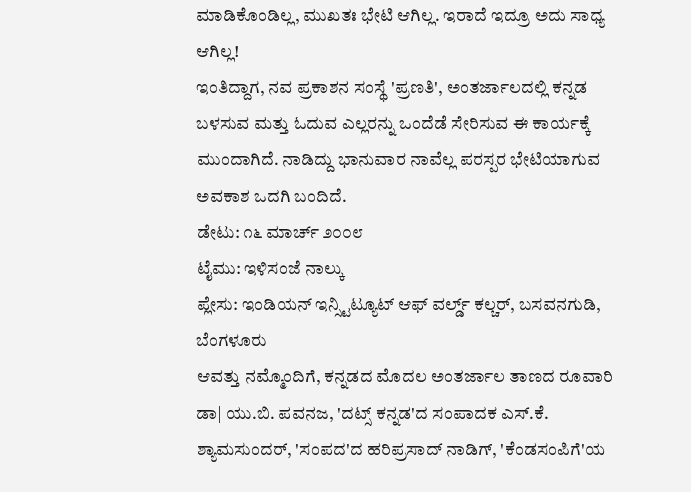ಮಾಡಿಕೊಂಡಿಲ್ಲ, ಮುಖತಃ ಭೇಟಿ ಆಗಿಲ್ಲ. ಇರಾದೆ ಇದ್ರೂ ಅದು ಸಾಧ್ಯ ಆಗಿಲ್ಲ!
ಇಂತಿದ್ದಾಗ, ನವ ಪ್ರಕಾಶನ ಸಂಸ್ಥೆ 'ಪ್ರಣತಿ', ಅಂತರ್ಜಾಲದಲ್ಲಿ ಕನ್ನಡ ಬಳಸುವ ಮತ್ತು ಓದುವ ಎಲ್ಲರನ್ನು ಒಂದೆಡೆ ಸೇರಿಸುವ ಈ ಕಾರ್ಯಕ್ಕೆ ಮುಂದಾಗಿದೆ. ನಾಡಿದ್ದು ಭಾನುವಾರ ನಾವೆಲ್ಲ ಪರಸ್ಪರ ಭೇಟಿಯಾಗುವ ಅವಕಾಶ ಒದಗಿ ಬಂದಿದೆ.
ಡೇಟು: ೧೬ ಮಾರ್ಚ್ ೨೦೦೮
ಟೈಮು: ಇಳಿಸಂಜೆ ನಾಲ್ಕು
ಪ್ಲೇಸು: ಇಂಡಿಯನ್ ಇನ್ಸ್ಟಿಟ್ಯೂಟ್ ಆಫ್ ವರ್ಲ್ಡ್ ಕಲ್ಚರ್, ಬಸವನಗುಡಿ, ಬೆಂಗಳೂರು
ಆವತ್ತು ನಮ್ಮೊಂದಿಗೆ, ಕನ್ನಡದ ಮೊದಲ ಅಂತರ್ಜಾಲ ತಾಣದ ರೂವಾರಿ ಡಾ| ಯು.ಬಿ. ಪವನಜ, 'ದಟ್ಸ್ ಕನ್ನಡ'ದ ಸಂಪಾದಕ ಎಸ್.ಕೆ. ಶ್ಯಾಮಸುಂದರ್, 'ಸಂಪದ'ದ ಹರಿಪ್ರಸಾದ್ ನಾಡಿಗ್, 'ಕೆಂಡಸಂಪಿಗೆ'ಯ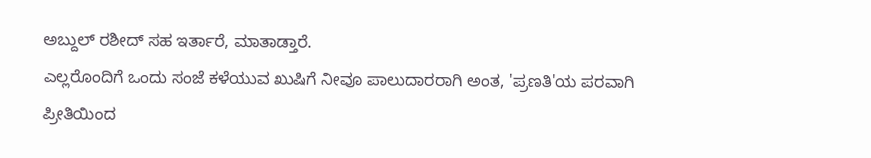ಅಬ್ದುಲ್ ರಶೀದ್ ಸಹ ಇರ್ತಾರೆ, ಮಾತಾಡ್ತಾರೆ.
ಎಲ್ಲರೊಂದಿಗೆ ಒಂದು ಸಂಜೆ ಕಳೆಯುವ ಖುಷಿಗೆ ನೀವೂ ಪಾಲುದಾರರಾಗಿ ಅಂತ, 'ಪ್ರಣತಿ'ಯ ಪರವಾಗಿ ಪ್ರೀತಿಯಿಂದ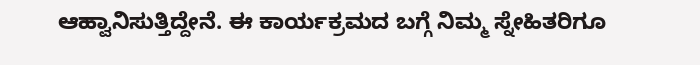ಆಹ್ವಾನಿಸುತ್ತಿದ್ದೇನೆ. ಈ ಕಾರ್ಯಕ್ರಮದ ಬಗ್ಗೆ ನಿಮ್ಮ ಸ್ನೇಹಿತರಿಗೂ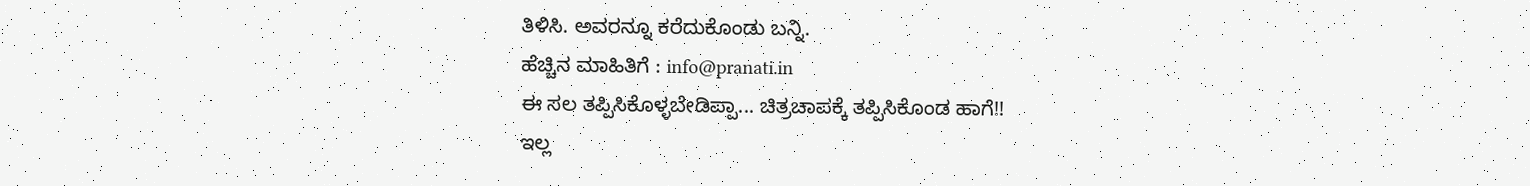ತಿಳಿಸಿ. ಅವರನ್ನೂ ಕರೆದುಕೊಂಡು ಬನ್ನಿ.
ಹೆಚ್ಚಿನ ಮಾಹಿತಿಗೆ : info@pranati.in
ಈ ಸಲ ತಪ್ಪಿಸಿಕೊಳ್ಳಬೇಡಿಪ್ಪಾ... ಚಿತ್ರಚಾಪಕ್ಕೆ ತಪ್ಪಿಸಿಕೊಂಡ ಹಾಗೆ!!
ಇಲ್ಲ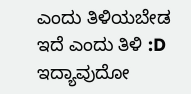ಎಂದು ತಿಳಿಯಬೇಡ
ಇದೆ ಎಂದು ತಿಳಿ :D
ಇದ್ಯಾವುದೋ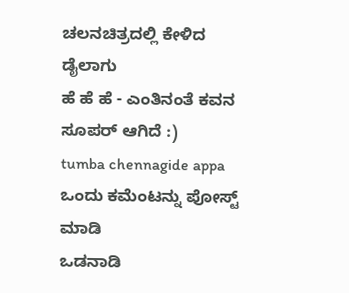ಚಲನಚಿತ್ರದಲ್ಲಿ ಕೇಳಿದ ಡೈಲಾಗು
ಹೆ ಹೆ ಹೆ - ಎಂತಿನಂತೆ ಕವನ ಸೂಪರ್ ಆಗಿದೆ :)
tumba chennagide appa
ಒಂದು ಕಮೆಂಟನ್ನು ಪೋಸ್ಟ್ ಮಾಡಿ
ಒಡನಾಡಿ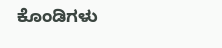ಕೊಂಡಿಗಳು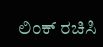ಲಿಂಕ್ ರಚಿಸಿ